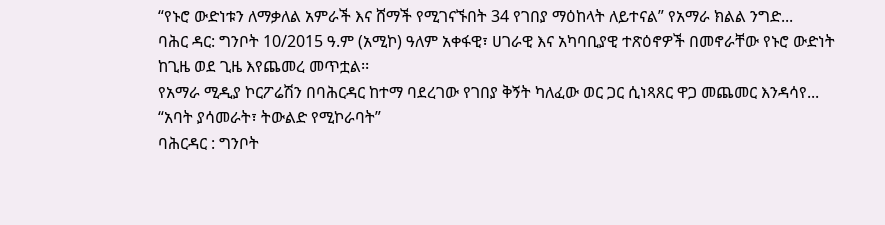“የኑሮ ውድነቱን ለማቃለል አምራች እና ሸማች የሚገናኙበት 34 የገበያ ማዕከላት ለይተናል” የአማራ ክልል ንግድ...
ባሕር ዳር: ግንቦት 10/2015 ዓ.ም (አሚኮ) ዓለም አቀፋዊ፣ ሀገራዊ እና አካባቢያዊ ተጽዕኖዎች በመኖራቸው የኑሮ ውድነት ከጊዜ ወደ ጊዜ እየጨመረ መጥቷል፡፡
የአማራ ሚዲያ ኮርፖሬሽን በባሕርዳር ከተማ ባደረገው የገበያ ቅኝት ካለፈው ወር ጋር ሲነጻጸር ዋጋ መጨመር እንዳሳየ...
“አባት ያሳመራት፣ ትውልድ የሚኮራባት”
ባሕርዳር : ግንቦት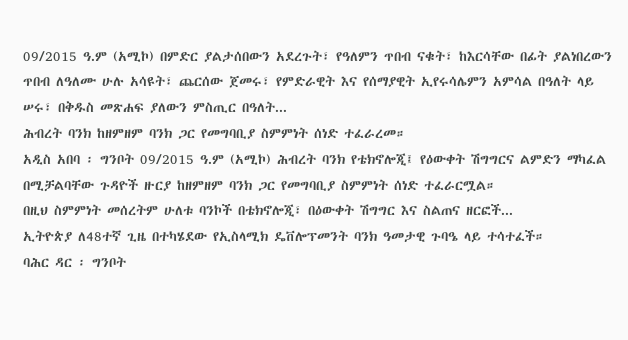09/2015 ዓ.ም (አሚኮ) በምድር ያልታሰበውን አደረጉት፣ የዓለምን ጥበብ ናቁት፣ ከእርሳቸው በፊት ያልነበረውን ጥበብ ለዓለሙ ሁሉ አሳዩት፣ ጨርሰው ጀመሩ፣ የምድራዊት እና የሰማያዊት ኢየሩሳሌምን አምሳል በዓለት ላይ ሠሩ፣ በቅዱስ መጽሐፍ ያለውን ምስጢር በዓለት...
ሕብረት ባንክ ከዘምዘም ባንክ ጋር የመግባቢያ ስምምነት ሰነድ ተፈራረመ።
አዲስ አበባ ፡ ግንቦት 09/2015 ዓ.ም (አሚኮ) ሕብረት ባንክ የቴክኖሎጂ፤ የዕውቀት ሽግግርና ልምድን ማካፈል በሚቻልባቸው ጉዳዮች ዙርያ ከዘምዘም ባንክ ጋር የመግባቢያ ስምምነት ሰነድ ተፈራርሟል።
በዚህ ስምምነት መሰረትም ሁለቱ ባንኮች በቴክኖሎጂ፣ በዕውቀት ሽግግር እና ስልጠና ዘርፎች...
ኢትዮጵያ ለ48ተኛ ጊዜ በተካሄደው የኢስላሚክ ዴቨሎፕመንት ባንክ ዓመታዊ ጉባዔ ላይ ተሳተፈች።
ባሕር ዳር ፡ ግንቦት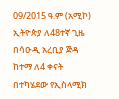09/2015 ዓ.ም (አሚኮ) ኢትዮጵያ ለ48ተኛ ጊዜ በሳዑዲ አረቢያ ጅዳ ከተማ ለ4 ቀናት በተካሄደው የኢስላሚክ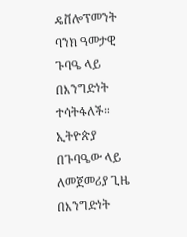ዴቨሎፕመንት ባንክ ዓመታዊ ጉባዔ ላይ በእንግድነት ተሳትፋለች።
ኢትዮጵያ በጉባዔው ላይ ለመጀመሪያ ጊዜ በእንግድነት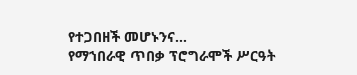የተጋበዘች መሆኑንና...
የማኀበራዊ ጥበቃ ፕሮግራሞች ሥርዓት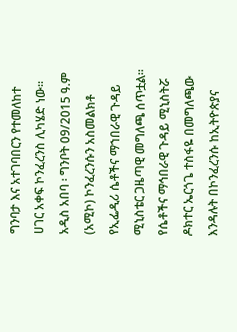ግንባታ እና አተገባበርን የተመለከተ ሀገር አቀፍ ኮንፈረንስ ሊካሄድ ነው።
አዲስ አበባ ፡ ግንቦት 09/2015 ዓ.ም (አሚኮ) ኮንፈረንሱን አስመልክቶ የኢፌዲሪ ሴቶችና ማኀበራዊ ጉዳይ ሚኒስቴር ጋዜጣዊ መግለጫ ሰጥቷል።
የሴቶችና ማኅበራዊ ጉዳይ ሚኒስትሯ ዶክተር ኤርጎጌ ተስፋዬ በመግለጫው እንዳሉት በኮንፈረንሱ ከኢትዮጵያና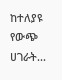ከተለያዩ የውጭ ሀገራት...